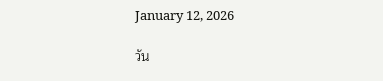January 12, 2026

วัน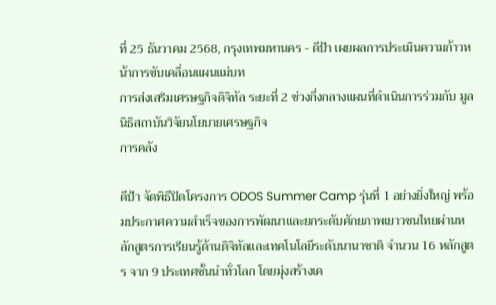ที่ 25 ธันวาคม 2568, กรุงเทพมหานคร - ดีป้า เผยผลการประเมินความก้าวหน้าการขับเคลื่อนแผนแม่บท
การส่งเสริมเศรษฐกิจดิจิทัล ระยะที่ 2 ช่วงกึ่งกลางแผนที่ดำเนินการร่วมกับ มูลนิธิสถาบันวิจัยนโยบายเศรษฐกิจ
การคลัง

ดีป้า จัดพิธีปิดโครงการ ODOS Summer Camp รุ่นที่ 1 อย่างยิ่งใหญ่ พร้อมประกาศความสำเร็จของการพัฒนาและยกระดับศักยภาพเยาวชนไทยผ่านหลักสูตรการเรียนรู้ด้านดิจิทัลและเทคโนโลยีระดับนานาชาติ จำนวน 16 หลักสูตร จาก 9 ประเทศชั้นนำทั่วโลก โดยมุ่งสร้างเค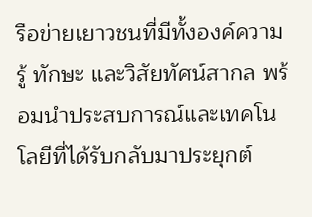รือข่ายเยาวชนที่มีทั้งองค์ความรู้ ทักษะ และวิสัยทัศน์สากล พร้อมนำประสบการณ์และเทคโนโลยีที่ได้รับกลับมาประยุกต์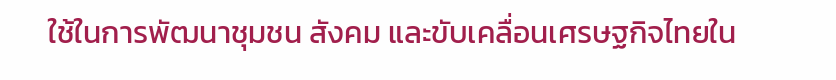ใช้ในการพัฒนาชุมชน สังคม และขับเคลื่อนเศรษฐกิจไทยใน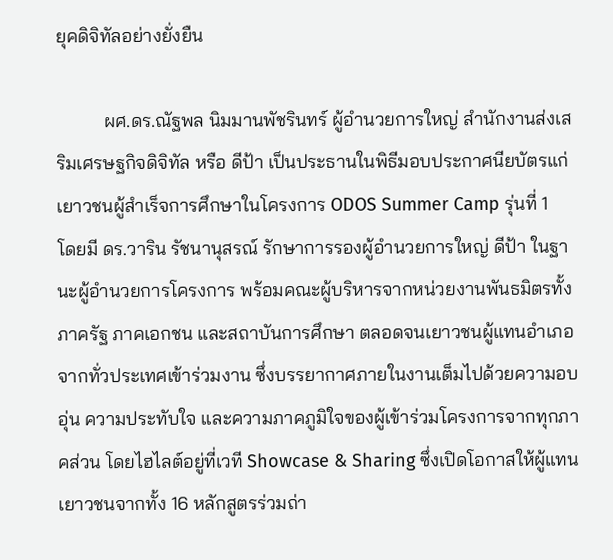ยุคดิจิทัลอย่างยั่งยืน

          ผศ.ดร.ณัฐพล นิมมานพัชรินทร์ ผู้อำนวยการใหญ่ สำนักงานส่งเสริมเศรษฐกิจดิจิทัล หรือ ดีป้า เป็นประธานในพิธีมอบประกาศนียบัตรแก่เยาวชนผู้สำเร็จการศึกษาในโครงการ ODOS Summer Camp รุ่นที่ 1
โดยมี ดร.วาริน รัชนานุสรณ์ รักษาการรองผู้อำนวยการใหญ่ ดีป้า ในฐานะผู้อำนวยการโครงการ พร้อมคณะผู้บริหารจากหน่วยงานพันธมิตรทั้งภาครัฐ ภาคเอกชน และสถาบันการศึกษา ตลอดจนเยาวชนผู้แทนอำเภอจากทั่วประเทศเข้าร่วมงาน ซึ่งบรรยากาศภายในงานเต็มไปด้วยความอบอุ่น ความประทับใจ และความภาคภูมิใจของผู้เข้าร่วมโครงการจากทุกภาคส่วน โดยไฮไลต์อยู่ที่เวที Showcase & Sharing ซึ่งเปิดโอกาสให้ผู้แทนเยาวชนจากทั้ง 16 หลักสูตรร่วมถ่า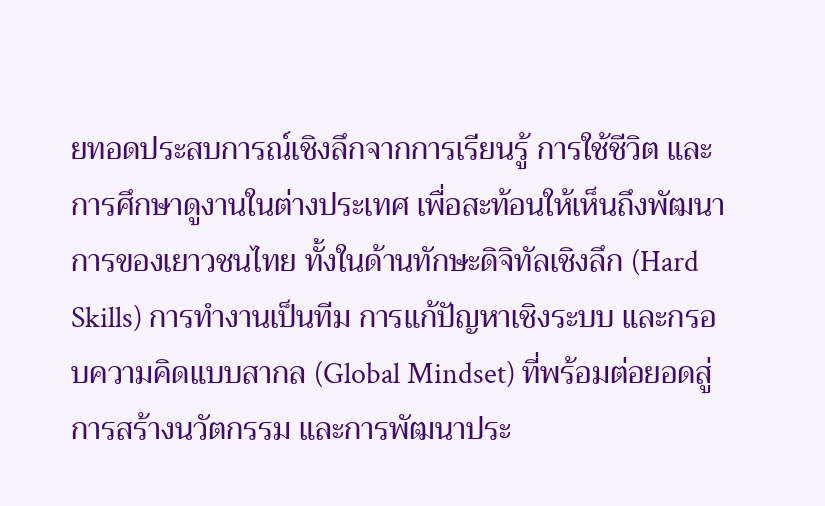ยทอดประสบการณ์เชิงลึกจากการเรียนรู้ การใช้ชีวิต และการศึกษาดูงานในต่างประเทศ เพื่อสะท้อนให้เห็นถึงพัฒนาการของเยาวชนไทย ทั้งในด้านทักษะดิจิทัลเชิงลึก (Hard Skills) การทำงานเป็นทีม การแก้ปัญหาเชิงระบบ และกรอบความคิดแบบสากล (Global Mindset) ที่พร้อมต่อยอดสู่การสร้างนวัตกรรม และการพัฒนาประ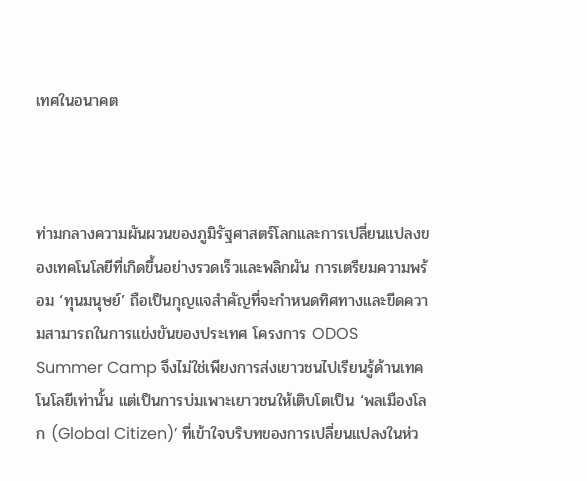เทศในอนาคต



ท่ามกลางความผันผวนของภูมิรัฐศาสตร์โลกและการเปลี่ยนแปลงของเทคโนโลยีที่เกิดขึ้นอย่างรวดเร็วและพลิกผัน การเตรียมความพร้อม ‘ทุนมนุษย์’ ถือเป็นกุญแจสำคัญที่จะกำหนดทิศทางและขีดความสามารถในการแข่งขันของประเทศ โครงการ ODOS Summer Camp จึงไม่ใช่เพียงการส่งเยาวชนไปเรียนรู้ด้านเทคโนโลยีเท่านั้น แต่เป็นการบ่มเพาะเยาวชนให้เติบโตเป็น ‘พลเมืองโลก (Global Citizen)’ ที่เข้าใจบริบทของการเปลี่ยนแปลงในห่ว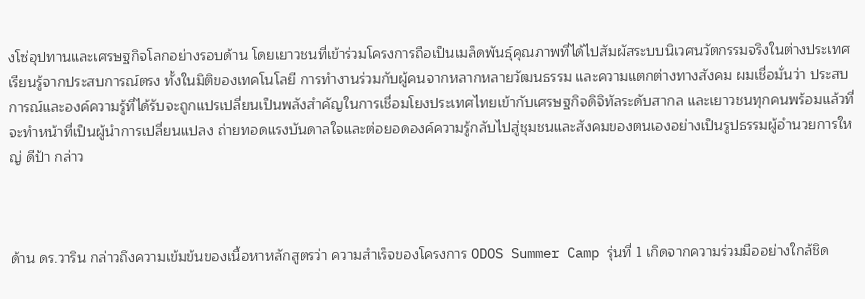งโซ่อุปทานและเศรษฐกิจโลกอย่างรอบด้าน โดยเยาวชนที่เข้าร่วมโครงการถือเป็นเมล็ดพันธุ์คุณภาพที่ได้ไปสัมผัสระบบนิเวศนวัตกรรมจริงในต่างประเทศ เรียนรู้จากประสบการณ์ตรง ทั้งในมิติของเทคโนโลยี การทำงานร่วมกับผู้คนจากหลากหลายวัฒนธรรม และความแตกต่างทางสังคม ผมเชื่อมั่นว่า ประสบการณ์และองค์ความรู้ที่ได้รับจะถูกแปรเปลี่ยนเป็นพลังสำคัญในการเชื่อมโยงประเทศไทยเข้ากับเศรษฐกิจดิจิทัลระดับสากล และเยาวชนทุกคนพร้อมแล้วที่จะทำหน้าที่เป็นผู้นำการเปลี่ยนแปลง ถ่ายทอดแรงบันดาลใจและต่อยอดองค์ความรู้กลับไปสู่ชุมชนและสังคมของตนเองอย่างเป็นรูปธรรมผู้อำนวยการใหญ่ ดีป้า กล่าว



ด้าน ดร.วาริน กล่าวถึงความเข้มข้นของเนื้อหาหลักสูตรว่า ความสำเร็จของโครงการ ODOS Summer Camp รุ่นที่ 1 เกิดจากความร่วมมืออย่างใกล้ชิด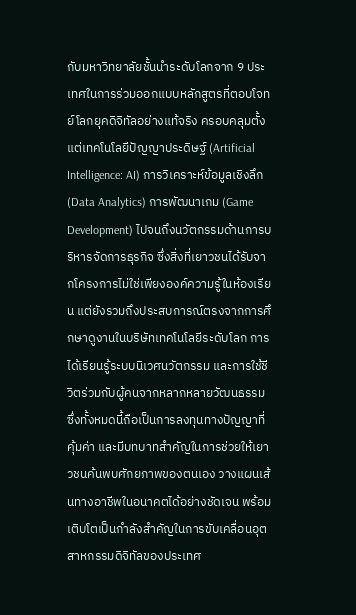กับมหาวิทยาลัยชั้นนำระดับโลกจาก 9 ประเทศในการร่วมออกแบบหลักสูตรที่ตอบโจทย์โลกยุคดิจิทัลอย่างแท้จริง ครอบคลุมตั้งแต่เทคโนโลยีปัญญาประดิษฐ์ (Artificial Intelligence: AI) การวิเคราะห์ข้อมูลเชิงลึก (Data Analytics) การพัฒนาเกม (Game Development) ไปจนถึงนวัตกรรมด้านการบริหารจัดการธุรกิจ ซึ่งสิ่งที่เยาวชนได้รับจากโครงการไม่ใช่เพียงองค์ความรู้ในห้องเรียน แต่ยังรวมถึงประสบการณ์ตรงจากการศึกษาดูงานในบริษัทเทคโนโลยีระดับโลก การได้เรียนรู้ระบบนิเวศนวัตกรรม และการใช้ชีวิตร่วมกับผู้คนจากหลากหลายวัฒนธรรม ซึ่งทั้งหมดนี้ถือเป็นการลงทุนทางปัญญาที่คุ้มค่า และมีบทบาทสำคัญในการช่วยให้เยาวชนค้นพบศักยภาพของตนเอง วางแผนเส้นทางอาชีพในอนาคตได้อย่างชัดเจน พร้อมเติบโตเป็นกำลังสำคัญในการขับเคลื่อนอุตสาหกรรมดิจิทัลของประเทศ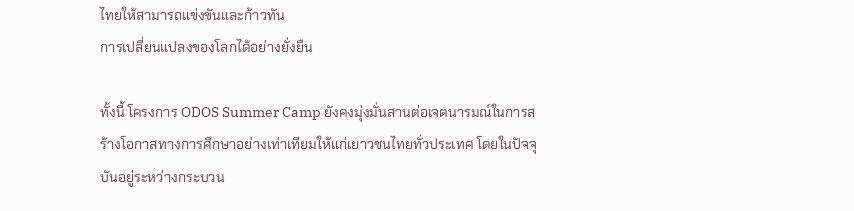ไทยให้สามารถแข่งขันและก้าวทัน
การเปลี่ยนแปลงของโลกได้อย่างยั่งยืน

ทั้งนี้ โครงการ ODOS Summer Camp ยังคงมุ่งมั่นสานต่อเจตนารมณ์ในการสร้างโอกาสทางการศึกษาอย่างเท่าเทียมให้แก่เยาวชนไทยทั่วประเทศ โดยในปัจจุบันอยู่ระหว่างกระบวน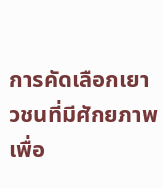การคัดเลือกเยาวชนที่มีศักยภาพเพื่อ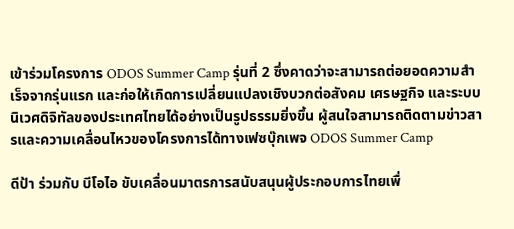เข้าร่วมโครงการ ODOS Summer Camp รุ่นที่ 2 ซึ่งคาดว่าจะสามารถต่อยอดความสำเร็จจากรุ่นแรก และก่อให้เกิดการเปลี่ยนแปลงเชิงบวกต่อสังคม เศรษฐกิจ และระบบนิเวศดิจิทัลของประเทศไทยได้อย่างเป็นรูปธรรมยิ่งขึ้น ผู้สนใจสามารถติดตามข่าวสารและความเคลื่อนไหวของโครงการได้ทางเฟซบุ๊กเพจ ODOS Summer Camp

ดีป้า ร่วมกับ บีโอไอ ขับเคลื่อนมาตรการสนับสนุนผู้ประกอบการไทยเพื่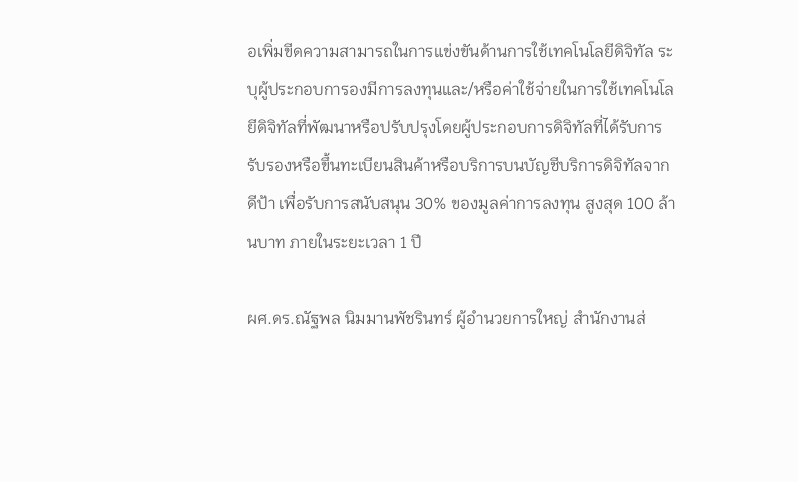อเพิ่มขีดความสามารถในการแข่งขันด้านการใช้เทคโนโลยีดิจิทัล ระบุผู้ประกอบการองมีการลงทุนและ/หรือค่าใช้จ่ายในการใช้เทคโนโลยีดิจิทัลที่พัฒนาหรือปรับปรุงโดยผู้ประกอบการดิจิทัลที่ได้รับการรับรองหรือขึ้นทะเบียนสินค้าหรือบริการบนบัญชีบริการดิจิทัลจาก ดีป้า เพื่อรับการสนับสนุน 30% ของมูลค่าการลงทุน สูงสุด 100 ล้านบาท ภายในระยะเวลา 1 ปี

ผศ.ดร.ณัฐพล นิมมานพัชรินทร์ ผู้อำนวยการใหญ่ สำนักงานส่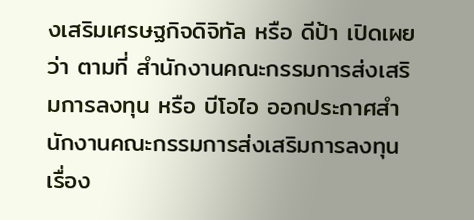งเสริมเศรษฐกิจดิจิทัล หรือ ดีป้า เปิดเผยว่า ตามที่ สำนักงานคณะกรรมการส่งเสริมการลงทุน หรือ บีโอไอ ออกประกาศสำนักงานคณะกรรมการส่งเสริมการลงทุน เรื่อง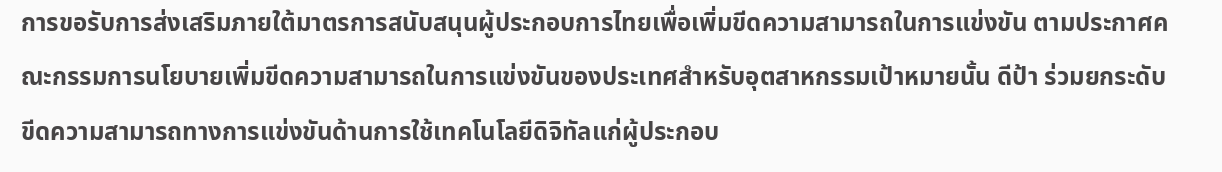การขอรับการส่งเสริมภายใต้มาตรการสนับสนุนผู้ประกอบการไทยเพื่อเพิ่มขีดความสามารถในการแข่งขัน ตามประกาศคณะกรรมการนโยบายเพิ่มขีดความสามารถในการแข่งขันของประเทศสำหรับอุตสาหกรรมเป้าหมายนั้น ดีป้า ร่วมยกระดับขีดความสามารถทางการแข่งขันด้านการใช้เทคโนโลยีดิจิทัลแก่ผู้ประกอบ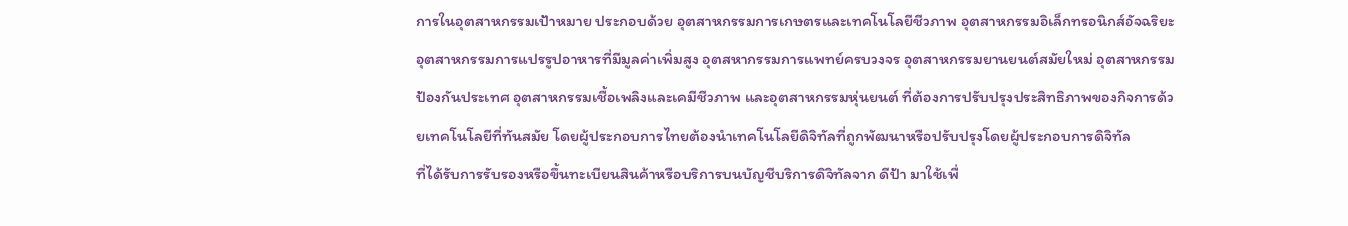การในอุตสาหกรรมเป้าหมาย ประกอบด้วย อุตสาหกรรมการเกษตรและเทคโนโลยีชีวภาพ อุตสาหกรรมอิเล็กทรอนิกส์อัจฉริยะ อุตสาหกรรมการแปรรูปอาหารที่มีมูลค่าเพิ่มสูง อุตสหากรรมการแพทย์ครบวงจร อุตสาหกรรมยานยนต์สมัยใหม่ อุตสาหกรรมป้องกันประเทศ อุตสาหกรรมเชื้อเพลิงและเคมีชีวภาพ และอุตสาหกรรมหุ่นยนต์ ที่ต้องการปรับปรุงประสิทธิภาพของกิจการด้วยเทคโนโลยีที่ทันสมัย โดยผู้ประกอบการไทยต้องนำเทคโนโลยีดิจิทัลที่ถูกพัฒนาหรือปรับปรุงโดยผู้ประกอบการดิจิทัล
ที่ได้รับการรับรองหรือขึ้นทะเบียนสินค้าหรือบริการบนบัญชีบริการดิจิทัลจาก ดีป้า มาใช้เพื่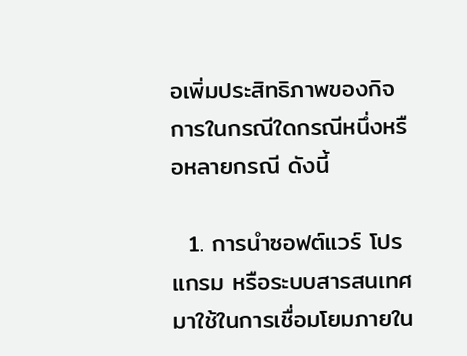อเพิ่มประสิทธิภาพของกิจการในกรณีใดกรณีหนึ่งหรือหลายกรณี ดังนี้

  1. การนำซอฟต์แวร์ โปรแกรม หรือระบบสารสนเทศ มาใช้ในการเชื่อมโยมภายใน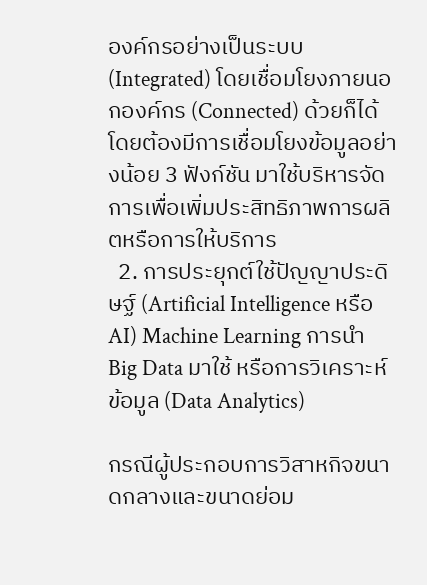องค์กรอย่างเป็นระบบ (Integrated) โดยเชื่อมโยงภายนอกองค์กร (Connected) ด้วยก็ได้ โดยต้องมีการเชื่อมโยงข้อมูลอย่างน้อย 3 ฟังก์ชัน มาใช้บริหารจัดการเพื่อเพิ่มประสิทธิภาพการผลิตหรือการให้บริการ
  2. การประยุกต์ใช้ปัญญาประดิษฐ์ (Artificial Intelligence หรือ AI) Machine Learning การนำ Big Data มาใช้ หรือการวิเคราะห์ข้อมูล (Data Analytics)

กรณีผู้ประกอบการวิสาหกิจขนาดกลางและขนาดย่อม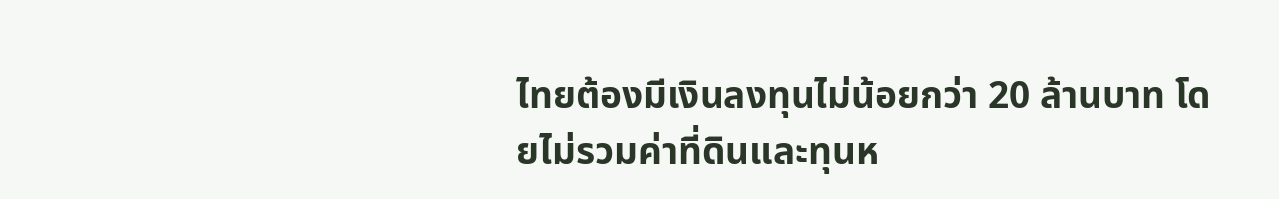ไทยต้องมีเงินลงทุนไม่น้อยกว่า 20 ล้านบาท โดยไม่รวมค่าที่ดินและทุนห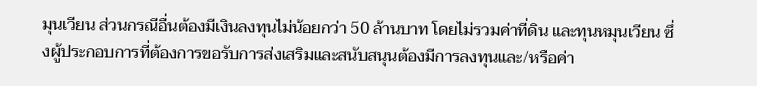มุนเวียน ส่วนกรณีอื่นต้องมีเงินลงทุนไม่น้อยกว่า 50 ล้านบาท โดยไม่รวมค่าที่ดิน และทุนหมุนเวียน ซึ่งผู้ประกอบการที่ต้องการขอรับการส่งเสริมและสนับสนุนต้องมีการลงทุนและ/หรือค่า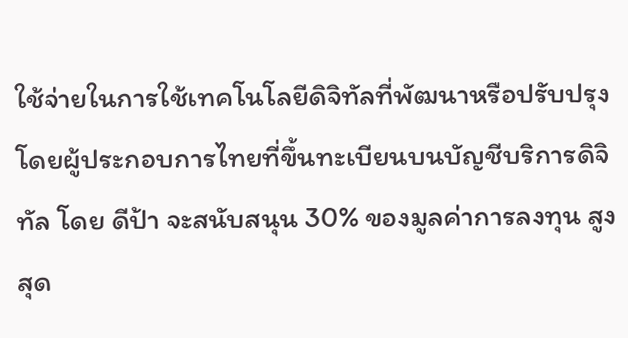ใช้จ่ายในการใช้เทคโนโลยีดิจิทัลที่พัฒนาหรือปรับปรุงโดยผู้ประกอบการไทยที่ขึ้นทะเบียนบนบัญชีบริการดิจิทัล โดย ดีป้า จะสนับสนุน 30% ของมูลค่าการลงทุน สูงสุด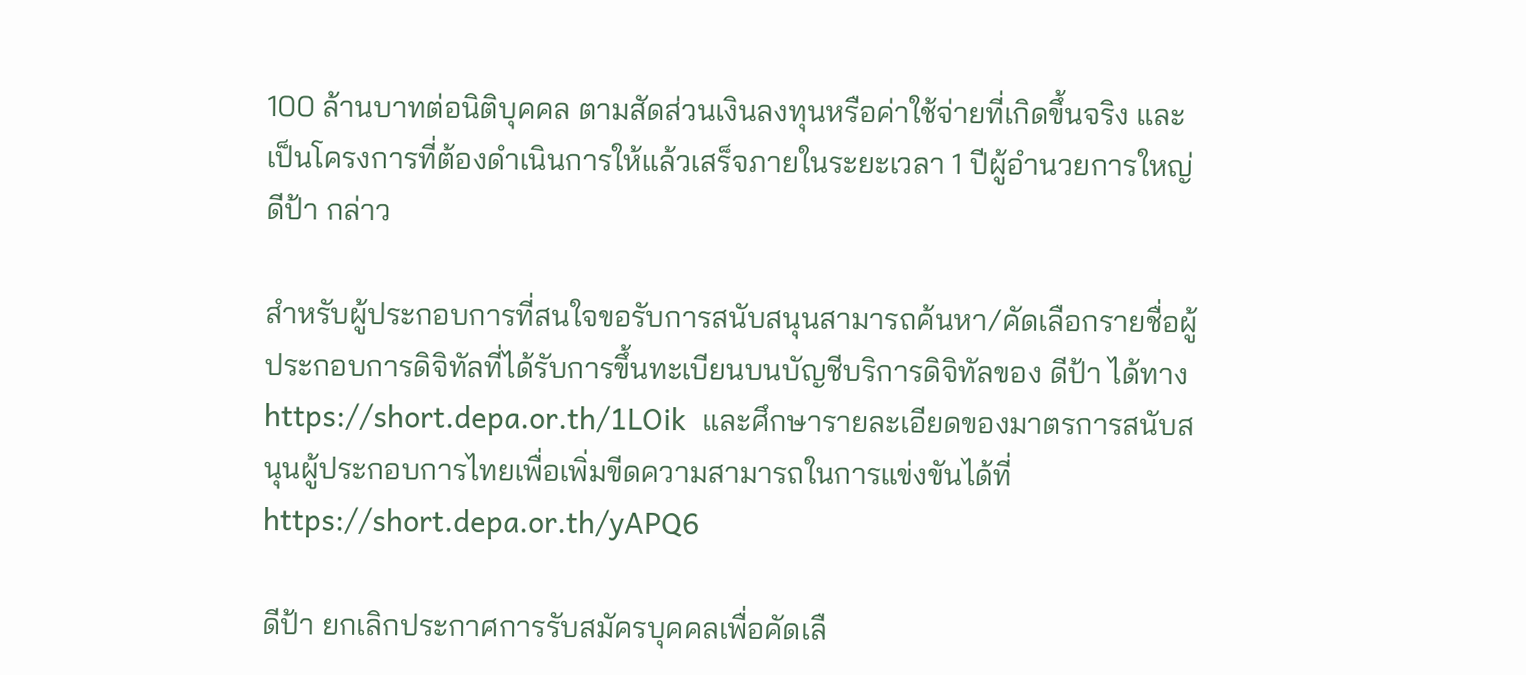100 ล้านบาทต่อนิติบุคคล ตามสัดส่วนเงินลงทุนหรือค่าใช้จ่ายที่เกิดขึ้นจริง และเป็นโครงการที่ต้องดำเนินการให้แล้วเสร็จภายในระยะเวลา 1 ปีผู้อำนวยการใหญ่ ดีป้า กล่าว

สำหรับผู้ประกอบการที่สนใจขอรับการสนับสนุนสามารถค้นหา/คัดเลือกรายชื่อผู้ประกอบการดิจิทัลที่ได้รับการขึ้นทะเบียนบนบัญชีบริการดิจิทัลของ ดีป้า ได้ทาง https://short.depa.or.th/1LOik  และศึกษารายละเอียดของมาตรการสนับสนุนผู้ประกอบการไทยเพื่อเพิ่มขีดความสามารถในการแข่งขันได้ที่ https://short.depa.or.th/yAPQ6

ดีป้า ยกเลิกประกาศการรับสมัครบุคคลเพื่อคัดเลื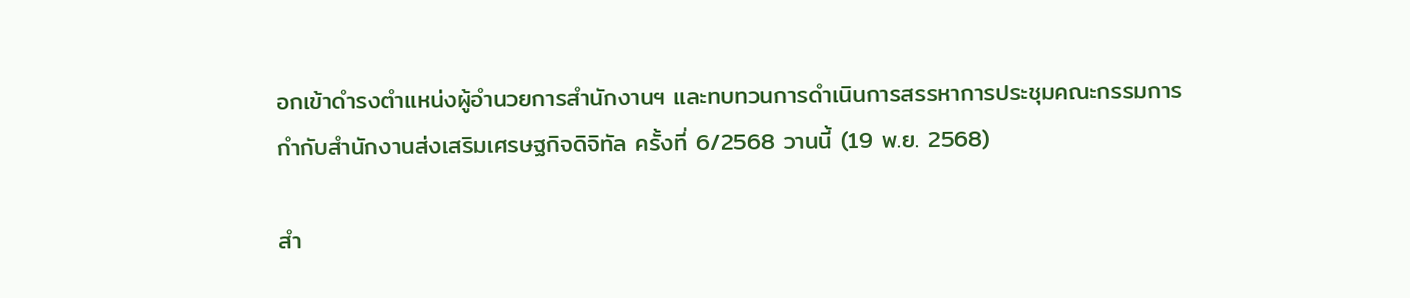อกเข้าดำรงตำแหน่งผู้อำนวยการสำนักงานฯ และทบทวนการดำเนินการสรรหาการประชุมคณะกรรมการกำกับสำนักงานส่งเสริมเศรษฐกิจดิจิทัล ครั้งที่ 6/2568 วานนี้ (19 พ.ย. 2568)

สำ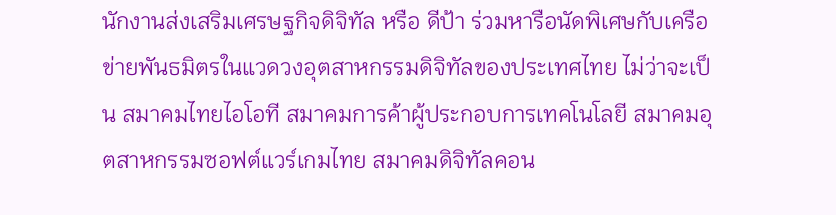นักงานส่งเสริมเศรษฐกิจดิจิทัล หรือ ดีป้า ร่วมหารือนัดพิเศษกับเครือข่ายพันธมิตรในแวดวงอุตสาหกรรมดิจิทัลของประเทศไทย ไม่ว่าจะเป็น สมาคมไทยไอโอที สมาคมการค้าผู้ประกอบการเทคโนโลยี สมาคมอุตสาหกรรมซอฟต์แวร์เกมไทย สมาคมดิจิทัลคอน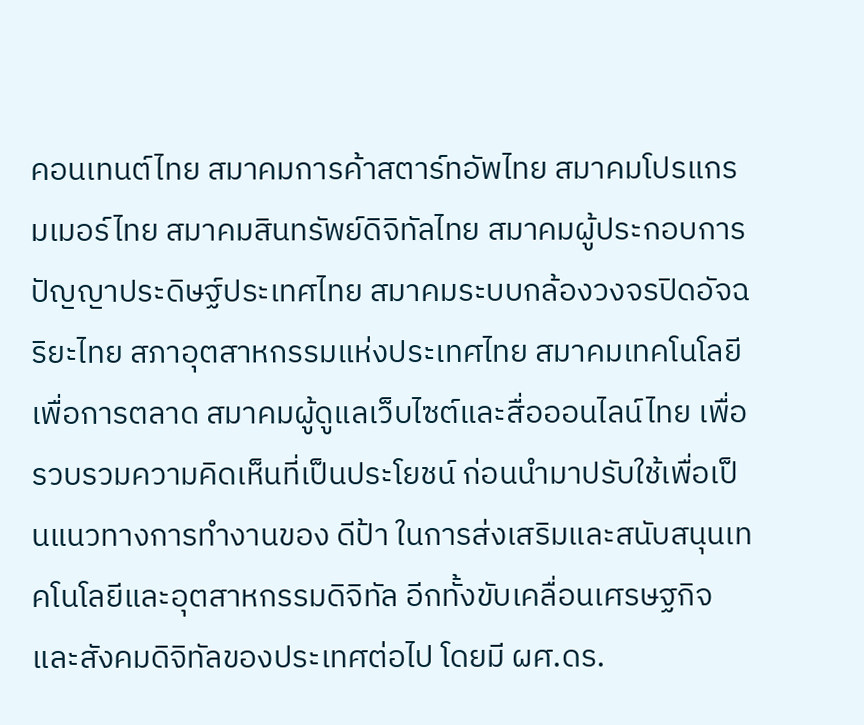คอนเทนต์ไทย สมาคมการค้าสตาร์ทอัพไทย สมาคมโปรแกรมเมอร์ไทย สมาคมสินทรัพย์ดิจิทัลไทย สมาคมผู้ประกอบการปัญญาประดิษฐ์ประเทศไทย สมาคมระบบกล้องวงจรปิดอัจฉริยะไทย สภาอุตสาหกรรมแห่งประเทศไทย สมาคมเทคโนโลยีเพื่อการตลาด สมาคมผู้ดูแลเว็บไซต์และสื่อออนไลน์ไทย เพื่อรวบรวมความคิดเห็นที่เป็นประโยชน์ ก่อนนำมาปรับใช้เพื่อเป็นแนวทางการทำงานของ ดีป้า ในการส่งเสริมและสนับสนุนเทคโนโลยีและอุตสาหกรรมดิจิทัล อีกทั้งขับเคลื่อนเศรษฐกิจและสังคมดิจิทัลของประเทศต่อไป โดยมี ผศ.ดร.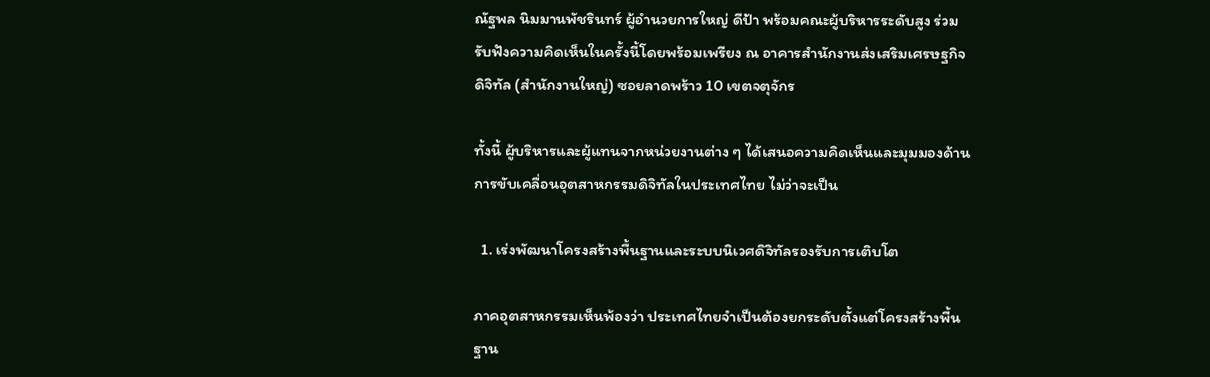ณัฐพล นิมมานพัชรินทร์ ผู้อำนวยการใหญ่ ดีป้า พร้อมคณะผู้บริหารระดับสูง ร่วมรับฟังความคิดเห็นในครั้งนี้โดยพร้อมเพรียง ณ อาคารสำนักงานส่งเสริมเศรษฐกิจดิจิทัล (สำนักงานใหญ่) ซอยลาดพร้าว 10 เขตจตุจักร

ทั้งนี้ ผู้บริหารและผู้แทนจากหน่วยงานต่าง ๆ ได้เสนอความคิดเห็นและมุมมองด้านการขับเคลื่อนอุตสาหกรรมดิจิทัลในประเทศไทย ไม่ว่าจะเป็น

  1. เร่งพัฒนาโครงสร้างพื้นฐานและระบบนิเวศดิจิทัลรองรับการเติบโต

ภาคอุตสาหกรรมเห็นพ้องว่า ประเทศไทยจำเป็นต้องยกระดับตั้งแต่โครงสร้างพื้นฐาน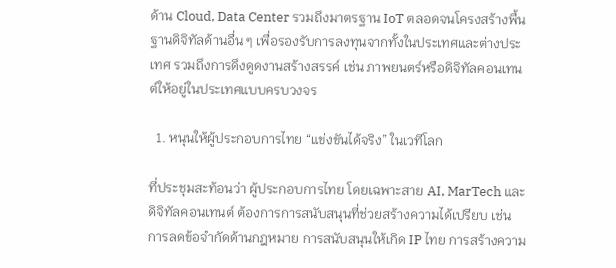ด้าน Cloud, Data Center รวมถึงมาตรฐาน IoT ตลอดจนโครงสร้างพื้นฐานดิจิทัลด้านอื่น ๆ เพื่อรองรับการลงทุนจากทั้งในประเทศและต่างประเทศ รวมถึงการดึงดูดงานสร้างสรรค์ เช่น ภาพยนตร์หรือดิจิทัลคอนเทนต์ให้อยู่ในประเทศแบบครบวงจร

  1. หนุนให้ผู้ประกอบการไทย “แข่งขันได้จริง” ในเวทีโลก

ที่ประชุมสะท้อนว่า ผู้ประกอบการไทย โดยเฉพาะสาย AI, MarTech และดิจิทัลคอนเทนต์ ต้องการการสนับสนุนที่ช่วยสร้างความได้เปรียบ เช่น การลดข้อจำกัดด้านกฎหมาย การสนับสนุนให้เกิด IP ไทย การสร้างความ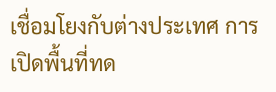เชื่อมโยงกับต่างประเทศ การเปิดพื้นที่ทด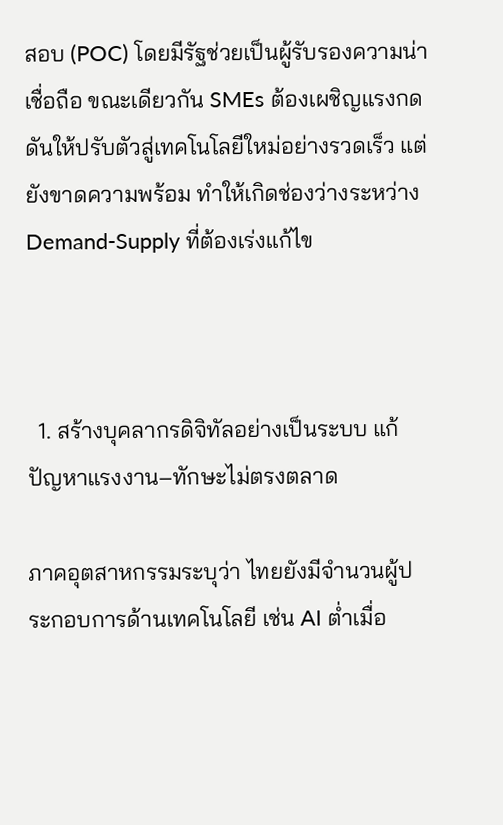สอบ (POC) โดยมีรัฐช่วยเป็นผู้รับรองความน่าเชื่อถือ ขณะเดียวกัน SMEs ต้องเผชิญแรงกดดันให้ปรับตัวสู่เทคโนโลยีใหม่อย่างรวดเร็ว แต่ยังขาดความพร้อม ทำให้เกิดช่องว่างระหว่าง Demand-Supply ที่ต้องเร่งแก้ไข



  1. สร้างบุคลากรดิจิทัลอย่างเป็นระบบ แก้ปัญหาแรงงาน–ทักษะไม่ตรงตลาด

ภาคอุตสาหกรรมระบุว่า ไทยยังมีจำนวนผู้ประกอบการด้านเทคโนโลยี เช่น AI ต่ำเมื่อ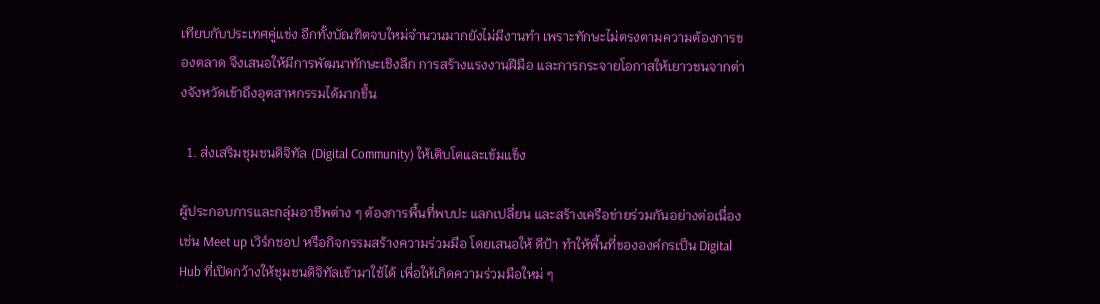เทียบกับประเทศคู่แข่ง อีกทั้งบัณฑิตจบใหม่จำนวนมากยังไม่มีงานทำ เพราะทักษะไม่ตรงตามความต้องการของตลาด จึงเสนอให้มีการพัฒนาทักษะเชิงลึก การสร้างแรงงานฝีมือ และการกระจายโอกาสให้เยาวชนจากต่างจังหวัดเข้าถึงอุตสาหกรรมได้มากขึ้น

  1. ส่งเสริมชุมชนดิจิทัล (Digital Community) ให้เติบโตและเข้มแข็ง

ผู้ประกอบการและกลุ่มอาชีพต่าง ๆ ต้องการพื้นที่พบปะ แลกเปลี่ยน และสร้างเครือข่ายร่วมกันอย่างต่อเนื่อง เช่น Meet up เวิร์กชอป หรือกิจกรรมสร้างความร่วมมือ โดยเสนอให้ ดีป้า ทำให้พื้นที่ขององค์กรเป็น Digital Hub ที่เปิดกว้างให้ชุมชนดิจิทัลเข้ามาใช้ได้ เพื่อให้เกิดความร่วมมือใหม่ ๆ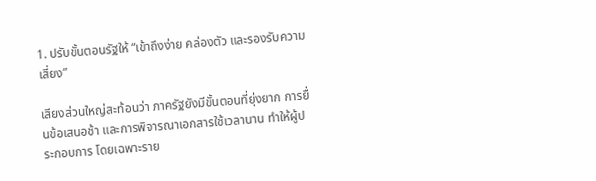1. ปรับขั้นตอนรัฐให้ “เข้าถึงง่าย คล่องตัว และรองรับความเสี่ยง”

เสียงส่วนใหญ่สะท้อนว่า ภาครัฐยังมีขั้นตอนที่ยุ่งยาก การยื่นข้อเสนอช้า และการพิจารณาเอกสารใช้เวลานาน ทำให้ผู้ประกอบการ โดยเฉพาะราย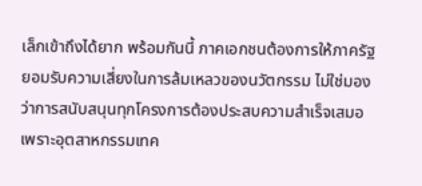เล็กเข้าถึงได้ยาก พร้อมกันนี้ ภาคเอกชนต้องการให้ภาครัฐยอมรับความเสี่ยงในการล้มเหลวของนวัตกรรม ไม่ใช่มองว่าการสนับสนุนทุกโครงการต้องประสบความสำเร็จเสมอ เพราะอุตสาหกรรมเทค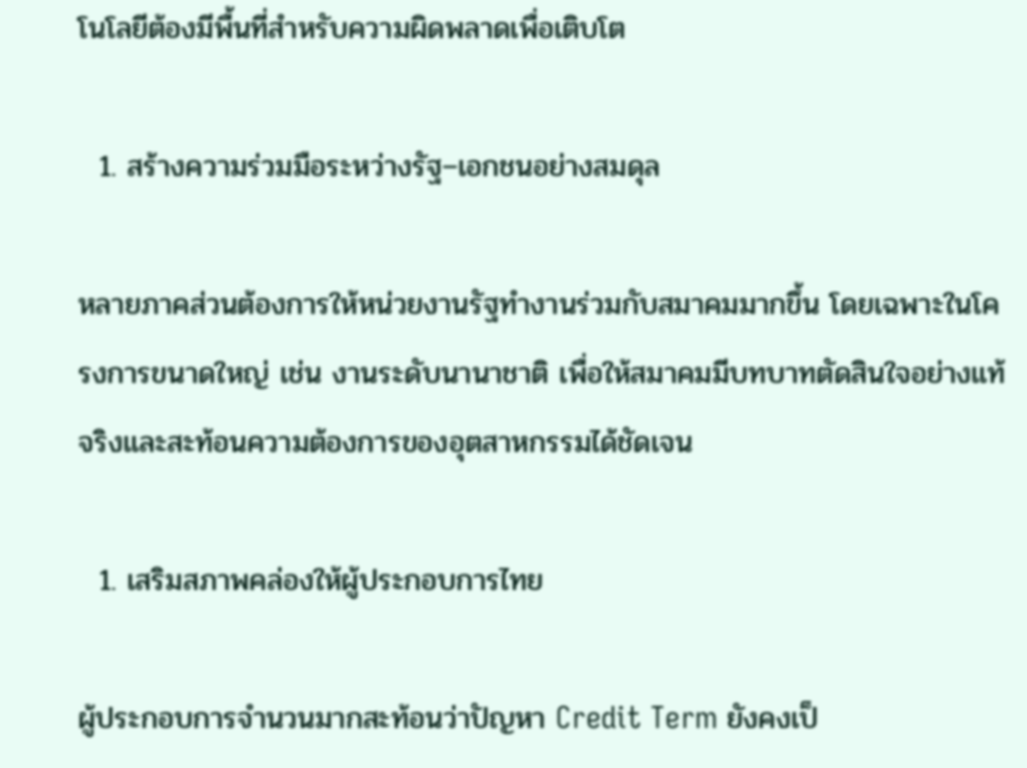โนโลยีต้องมีพื้นที่สำหรับความผิดพลาดเพื่อเติบโต

  1. สร้างความร่วมมือระหว่างรัฐ–เอกชนอย่างสมดุล

หลายภาคส่วนต้องการให้หน่วยงานรัฐทำงานร่วมกับสมาคมมากขึ้น โดยเฉพาะในโครงการขนาดใหญ่ เช่น งานระดับนานาชาติ เพื่อให้สมาคมมีบทบาทตัดสินใจอย่างแท้จริงและสะท้อนความต้องการของอุตสาหกรรมได้ชัดเจน

  1. เสริมสภาพคล่องให้ผู้ประกอบการไทย

ผู้ประกอบการจำนวนมากสะท้อนว่าปัญหา Credit Term ยังคงเป็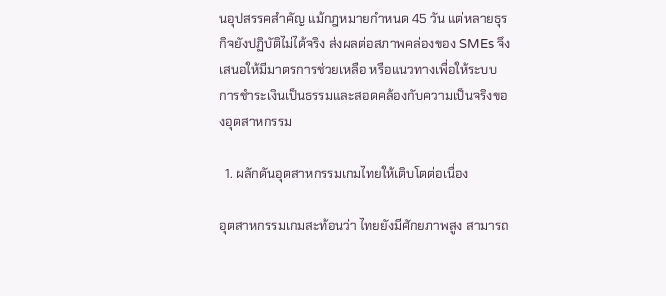นอุปสรรคสำคัญ แม้กฎหมายกำหนด 45 วัน แต่หลายธุรกิจยังปฏิบัติไม่ได้จริง ส่งผลต่อสภาพคล่องของ SMEs จึงเสนอให้มีมาตรการช่วยเหลือ หรือแนวทางเพื่อให้ระบบการชำระเงินเป็นธรรมและสอดคล้องกับความเป็นจริงของอุตสาหกรรม

  1. ผลักดันอุตสาหกรรมเกมไทยให้เติบโตต่อเนื่อง

อุตสาหกรรมเกมสะท้อนว่า ไทยยังมีศักยภาพสูง สามารถ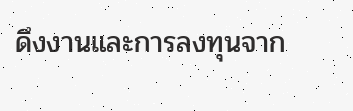ดึงงานและการลงทุนจาก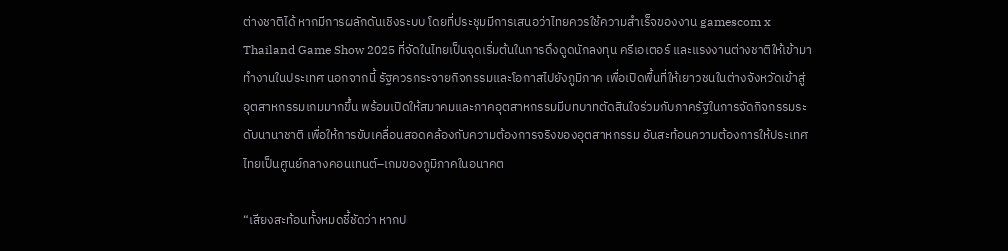ต่างชาติได้ หากมีการผลักดันเชิงระบบ โดยที่ประชุมมีการเสนอว่าไทยควรใช้ความสำเร็จของงาน gamescom x Thailand Game Show 2025 ที่จัดในไทยเป็นจุดเริ่มต้นในการดึงดูดนักลงทุน ครีเอเตอร์ และแรงงานต่างชาติให้เข้ามาทำงานในประเทศ นอกจากนี้ รัฐควรกระจายกิจกรรมและโอกาสไปยังภูมิภาค เพื่อเปิดพื้นที่ให้เยาวชนในต่างจังหวัดเข้าสู่อุตสาหกรรมเกมมากขึ้น พร้อมเปิดให้สมาคมและภาคอุตสาหกรรมมีบทบาทตัดสินใจร่วมกับภาครัฐในการจัดกิจกรรมระดับนานาชาติ เพื่อให้การขับเคลื่อนสอดคล้องกับความต้องการจริงของอุตสาหกรรม อันสะท้อนความต้องการให้ประเทศไทยเป็นศูนย์กลางคอนเทนต์–เกมของภูมิภาคในอนาคต

“เสียงสะท้อนทั้งหมดชี้ชัดว่า หากป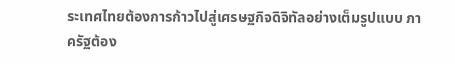ระเทศไทยต้องการก้าวไปสู่เศรษฐกิจดิจิทัลอย่างเต็มรูปแบบ ภาครัฐต้อง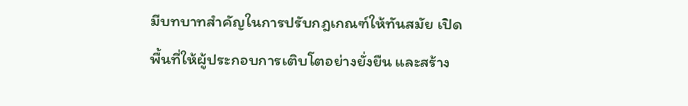มีบทบาทสำคัญในการปรับกฎเกณฑ์ให้ทันสมัย เปิดพื้นที่ให้ผู้ประกอบการเติบโตอย่างยั่งยืน และสร้าง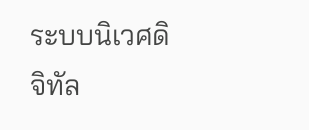ระบบนิเวศดิจิทัล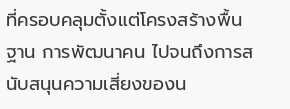ที่ครอบคลุมตั้งแต่โครงสร้างพื้นฐาน การพัฒนาคน ไปจนถึงการสนับสนุนความเสี่ยงของน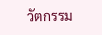วัตกรรม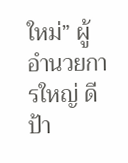ใหม่” ผู้อำนวยการใหญ่ ดีป้า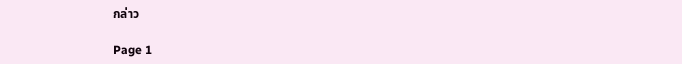กล่าว

Page 1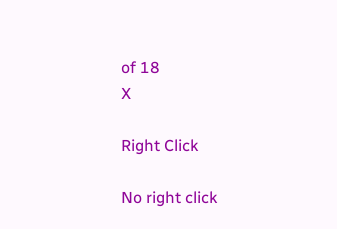of 18
X

Right Click

No right click